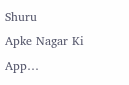Shuru
Apke Nagar Ki App…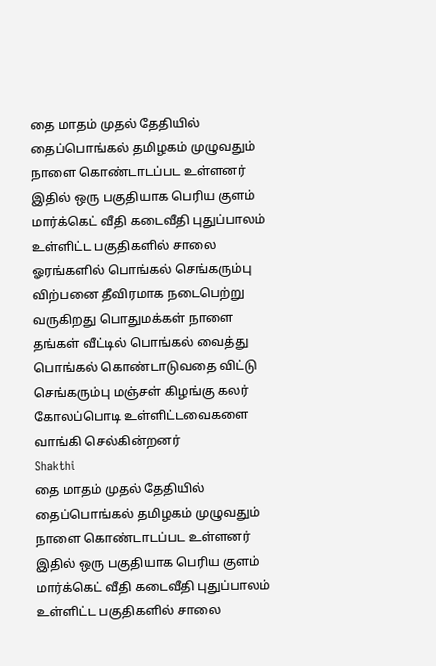தை மாதம் முதல் தேதியில் தைப்பொங்கல் தமிழகம் முழுவதும் நாளை கொண்டாடப்பட உள்ளனர் இதில் ஒரு பகுதியாக பெரிய குளம் மார்க்கெட் வீதி கடைவீதி புதுப்பாலம் உள்ளிட்ட பகுதிகளில் சாலை ஓரங்களில் பொங்கல் செங்கரும்பு விற்பனை தீவிரமாக நடைபெற்று வருகிறது பொதுமக்கள் நாளை தங்கள் வீட்டில் பொங்கல் வைத்து பொங்கல் கொண்டாடுவதை விட்டு செங்கரும்பு மஞ்சள் கிழங்கு கலர் கோலப்பொடி உள்ளிட்டவைகளை வாங்கி செல்கின்றனர்
Shakthi
தை மாதம் முதல் தேதியில் தைப்பொங்கல் தமிழகம் முழுவதும் நாளை கொண்டாடப்பட உள்ளனர் இதில் ஒரு பகுதியாக பெரிய குளம் மார்க்கெட் வீதி கடைவீதி புதுப்பாலம் உள்ளிட்ட பகுதிகளில் சாலை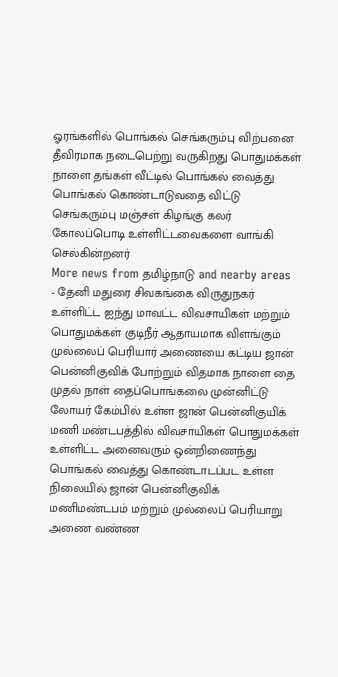ஓரங்களில் பொங்கல் செங்கரும்பு விற்பனை தீவிரமாக நடைபெற்று வருகிறது பொதுமக்கள் நாளை தங்கள் வீட்டில் பொங்கல் வைத்து பொங்கல் கொண்டாடுவதை விட்டு செங்கரும்பு மஞ்சள் கிழங்கு கலர் கோலப்பொடி உள்ளிட்டவைகளை வாங்கி செல்கின்றனர்
More news from தமிழ்நாடு and nearby areas
- தேனி மதுரை சிவகங்கை விருதுநகர் உள்ளிட்ட ஐந்து மாவட்ட விவசாயிகள் மற்றும் பொதுமக்கள் குடிநீர் ஆதாயமாக விளங்கும் முல்லைப் பெரியார் அணையை கட்டிய ஜான் பென்னிகுவிக் போற்றும் விதமாக நாளை தை முதல் நாள் தைப்பொங்கலை முன்னிட்டு லோயர் கேம்பில் உள்ள ஜான் பென்னிகுயிக் மணி மண்டபத்தில் விவசாயிகள் பொதுமக்கள் உள்ளிட்ட அனைவரும் ஒன்றிணைந்து பொங்கல் வைத்து கொண்டாடப்பட உள்ள நிலையில் ஜான் பென்னிகுவிக் மணிமண்டபம் மற்றும் முல்லைப் பெரியாறு அணை வண்ண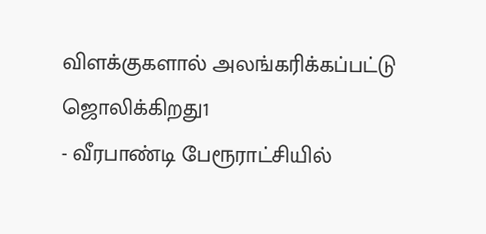விளக்குகளால் அலங்கரிக்கப்பட்டு ஜொலிக்கிறது1
- வீரபாண்டி பேரூராட்சியில்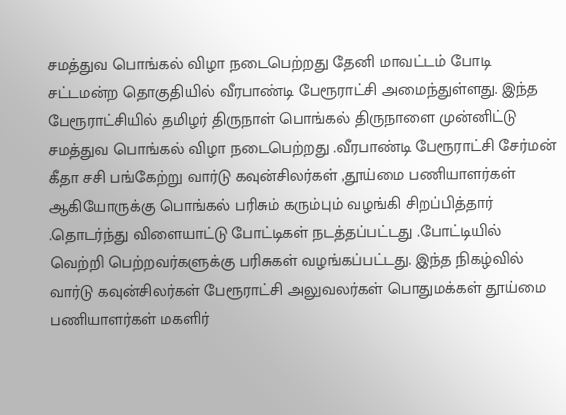சமத்துவ பொங்கல் விழா நடைபெற்றது தேனி மாவட்டம் போடி சட்டமன்ற தொகுதியில் வீரபாண்டி பேரூராட்சி அமைந்துள்ளது. இந்த பேரூராட்சியில் தமிழர் திருநாள் பொங்கல் திருநாளை முன்னிட்டு சமத்துவ பொங்கல் விழா நடைபெற்றது .வீரபாண்டி பேரூராட்சி சேர்மன் கீதா சசி பங்கேற்று வார்டு கவுன்சிலர்கள் ,தூய்மை பணியாளர்கள் ஆகியோருக்கு பொங்கல் பரிசும் கரும்பும் வழங்கி சிறப்பித்தார் .தொடர்ந்து விளையாட்டு போட்டிகள் நடத்தப்பட்டது .போட்டியில் வெற்றி பெற்றவர்களுக்கு பரிசுகள் வழங்கப்பட்டது. இந்த நிகழ்வில் வார்டு கவுன்சிலர்கள் பேரூராட்சி அலுவலர்கள் பொதுமக்கள் தூய்மை பணியாளர்கள் மகளிர்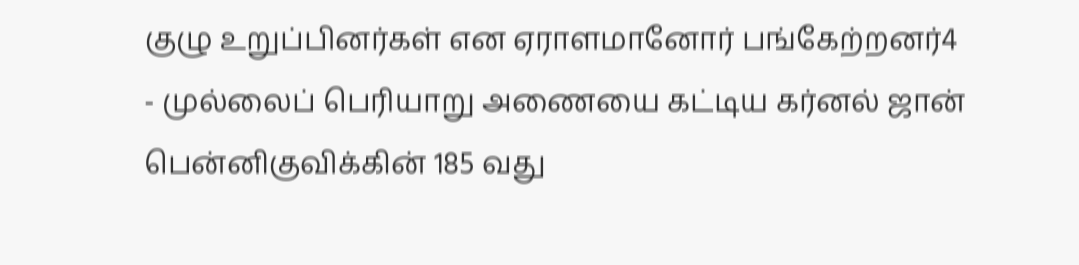குழு உறுப்பினர்கள் என ஏராளமானோர் பங்கேற்றனர்4
- முல்லைப் பெரியாறு அணையை கட்டிய கர்னல் ஜான் பென்னிகுவிக்கின் 185 வது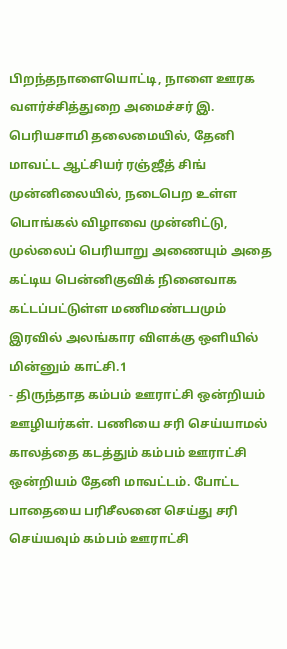பிறந்தநாளையொட்டி, நாளை ஊரக வளர்ச்சித்துறை அமைச்சர் இ. பெரியசாமி தலைமையில், தேனி மாவட்ட ஆட்சியர் ரஞ்ஜீத் சிங் முன்னிலையில், நடைபெற உள்ள பொங்கல் விழாவை முன்னிட்டு, முல்லைப் பெரியாறு அணையும் அதை கட்டிய பென்னிகுவிக் நினைவாக கட்டப்பட்டுள்ள மணிமண்டபமும் இரவில் அலங்கார விளக்கு ஒளியில் மின்னும் காட்சி.1
- திருந்தாத கம்பம் ஊராட்சி ஒன்றியம் ஊழியர்கள். பணியை சரி செய்யாமல் காலத்தை கடத்தும் கம்பம் ஊராட்சி ஒன்றியம் தேனி மாவட்டம். போட்ட பாதையை பரிசீலனை செய்து சரி செய்யவும் கம்பம் ஊராட்சி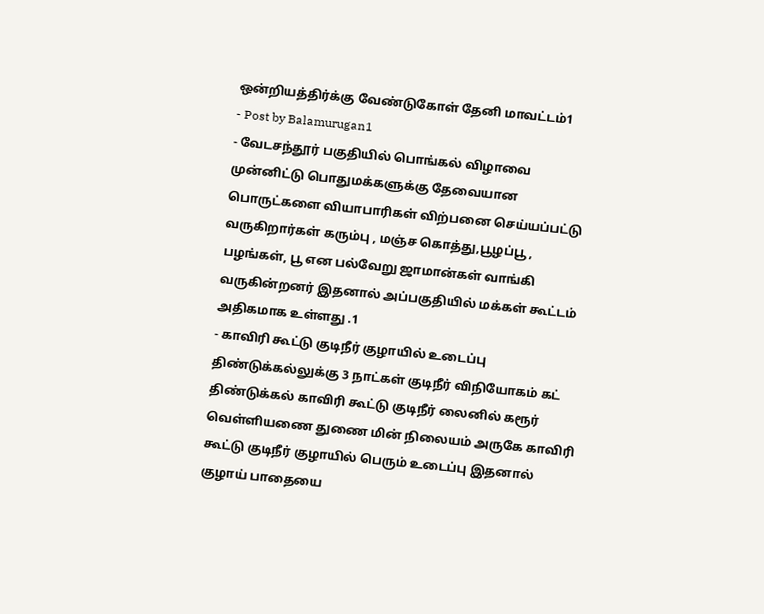ஒன்றியத்திர்க்கு வேண்டுகோள் தேனி மாவட்டம்1
- Post by Balamurugan1
- வேடசந்தூர் பகுதியில் பொங்கல் விழாவை முன்னிட்டு பொதுமக்களுக்கு தேவையான பொருட்களை வியாபாரிகள் விற்பனை செய்யப்பட்டு வருகிறார்கள் கரும்பு , மஞ்ச கொத்து,பூழப்பூ , பழங்கள், பூ என பல்வேறு ஜாமான்கள் வாங்கி வருகின்றனர் இதனால் அப்பகுதியில் மக்கள் கூட்டம் அதிகமாக உள்ளது .1
- காவிரி கூட்டு குடிநீர் குழாயில் உடைப்பு திண்டுக்கல்லுக்கு 3 நாட்கள் குடிநீர் விநியோகம் கட் திண்டுக்கல் காவிரி கூட்டு குடிநீர் லைனில் கரூர் வெள்ளியணை துணை மின் நிலையம் அருகே காவிரி கூட்டு குடிநீர் குழாயில் பெரும் உடைப்பு இதனால் குழாய் பாதையை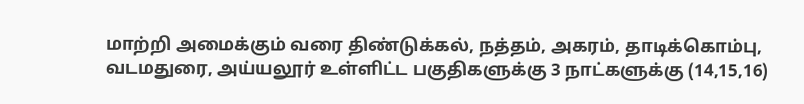மாற்றி அமைக்கும் வரை திண்டுக்கல், நத்தம், அகரம், தாடிக்கொம்பு, வடமதுரை, அய்யலூர் உள்ளிட்ட பகுதிகளுக்கு 3 நாட்களுக்கு (14,15,16)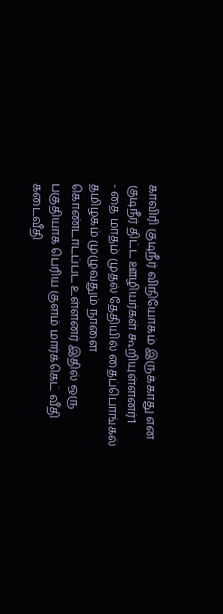காவிரி குடிநீர் விநியோகம் இருக்காது என குடிநீர் திட்ட ஊழியர்கள் கூறியுள்ளனர்1
- தை மாதம் முதல் தேதியில் தைப்பொங்கல் தமிழகம் முழுவதும் நாளை கொண்டாடப்பட உள்ளனர் இதில் ஒரு பகுதியாக பெரிய குளம் மார்க்கெட் வீதி கடைவீதி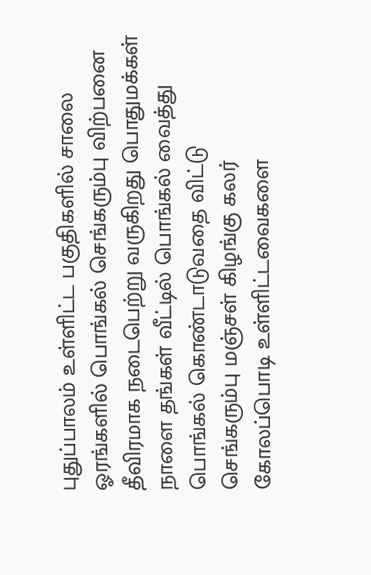புதுப்பாலம் உள்ளிட்ட பகுதிகளில் சாலை ஓரங்களில் பொங்கல் செங்கரும்பு விற்பனை தீவிரமாக நடைபெற்று வருகிறது பொதுமக்கள் நாளை தங்கள் வீட்டில் பொங்கல் வைத்து பொங்கல் கொண்டாடுவதை விட்டு செங்கரும்பு மஞ்சள் கிழங்கு கலர் கோலப்பொடி உள்ளிட்டவைகளை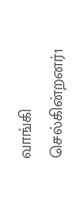வாங்கி செல்கின்றனர்1